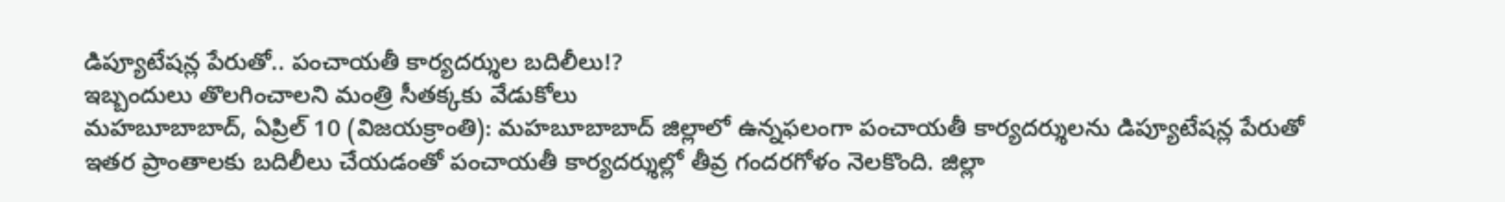డిప్యూటేషన్ల పేరుతో.. పంచాయతీ కార్యదర్శుల బదిలీలు!?
ఇబ్బందులు తొలగించాలని మంత్రి సీతక్కకు వేడుకోలు
మహబూబాబాద్, ఏప్రిల్ 10 (విజయక్రాంతి): మహబూబాబాద్ జిల్లాలో ఉన్నఫలంగా పంచాయతీ కార్యదర్శులను డిప్యూటేషన్ల పేరుతో ఇతర ప్రాంతాలకు బదిలీలు చేయడంతో పంచాయతీ కార్యదర్శుల్లో తీవ్ర గందరగోళం నెలకొంది. జిల్లా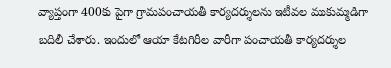వ్యాప్తంగా 400కు పైగా గ్రామపంచాయతీ కార్యదర్శులను ఇటీవల ముకుమ్మడిగా బదిలీ చేశారు. ఇందులో ఆయా కేటగిరీల వారీగా పంచాయతీ కార్యదర్శుల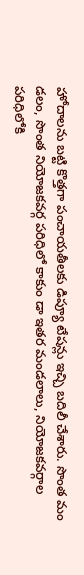హోదాలను బట్టి కొత్తగా పంచాయతీలకు డిప్యూ టేషన్లు ఇచ్చి బదిలీ చేశారు. సొంత మం డలం, సొంత నియోజకవర్గ పరిధిలో కాకుం డా ఇతర మండలాలు, నియోజకవర్గాల పరిధిలోకి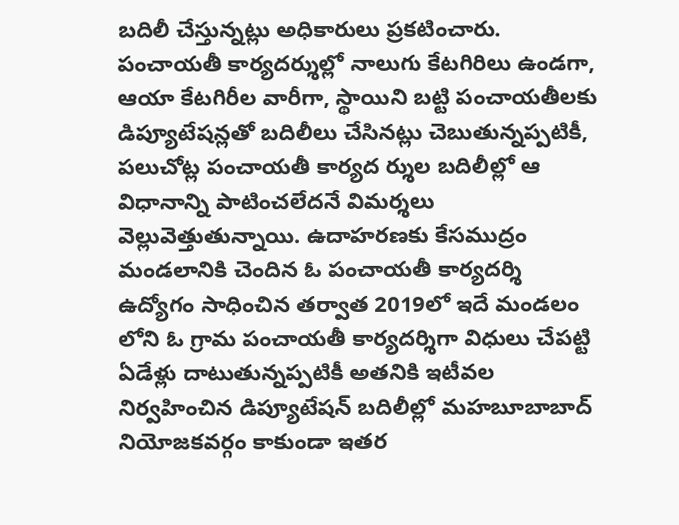బదిలీ చేస్తున్నట్లు అధికారులు ప్రకటించారు.
పంచాయతీ కార్యదర్శుల్లో నాలుగు కేటగిరిలు ఉండగా, ఆయా కేటగిరీల వారీగా, స్థాయిని బట్టి పంచాయతీలకు డిప్యూటేషన్లతో బదిలీలు చేసినట్లు చెబుతున్నప్పటికీ, పలుచోట్ల పంచాయతీ కార్యద ర్శుల బదిలీల్లో ఆ విధానాన్ని పాటించలేదనే విమర్శలు వెల్లువెత్తుతున్నాయి. ఉదాహరణకు కేసముద్రం మండలానికి చెందిన ఓ పంచాయతీ కార్యదర్శి ఉద్యోగం సాధించిన తర్వాత 2019లో ఇదే మండలం లోని ఓ గ్రామ పంచాయతీ కార్యదర్శిగా విధులు చేపట్టి ఏడేళ్లు దాటుతున్నప్పటికీ అతనికి ఇటీవల నిర్వహించిన డిప్యూటేషన్ బదిలీల్లో మహబూబాబాద్ నియోజకవర్గం కాకుండా ఇతర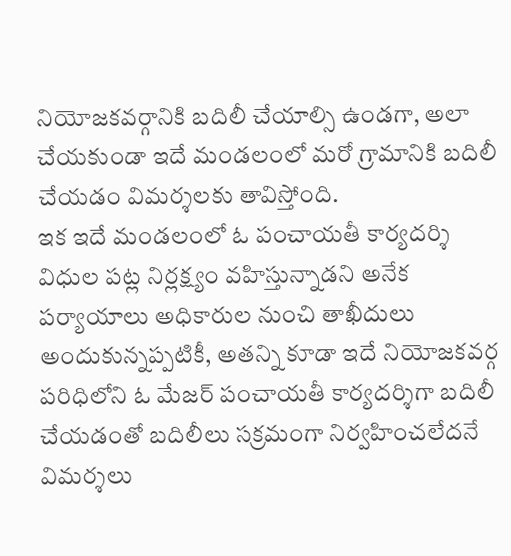నియోజకవర్గానికి బదిలీ చేయాల్సి ఉండగా, అలా చేయకుండా ఇదే మండలంలో మరో గ్రామానికి బదిలీ చేయడం విమర్శలకు తావిస్తోంది.
ఇక ఇదే మండలంలో ఓ పంచాయతీ కార్యదర్శి విధుల పట్ల నిర్లక్ష్యం వహిస్తున్నాడని అనేక పర్యాయాలు అధికారుల నుంచి తాఖీదులు అందుకున్నప్పటికీ, అతన్ని కూడా ఇదే నియోజకవర్గ పరిధిలోని ఓ మేజర్ పంచాయతీ కార్యదర్శిగా బదిలీ చేయడంతో బదిలీలు సక్రమంగా నిర్వహించలేదనే విమర్శలు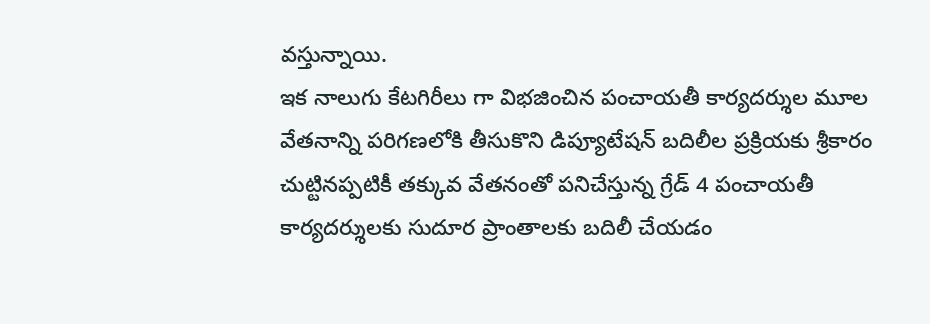వస్తున్నాయి.
ఇక నాలుగు కేటగిరీలు గా విభజించిన పంచాయతీ కార్యదర్శుల మూల వేతనాన్ని పరిగణలోకి తీసుకొని డిప్యూటేషన్ బదిలీల ప్రక్రియకు శ్రీకారం చుట్టినప్పటికీ తక్కువ వేతనంతో పనిచేస్తున్న గ్రేడ్ 4 పంచాయతీ కార్యదర్శులకు సుదూర ప్రాంతాలకు బదిలీ చేయడం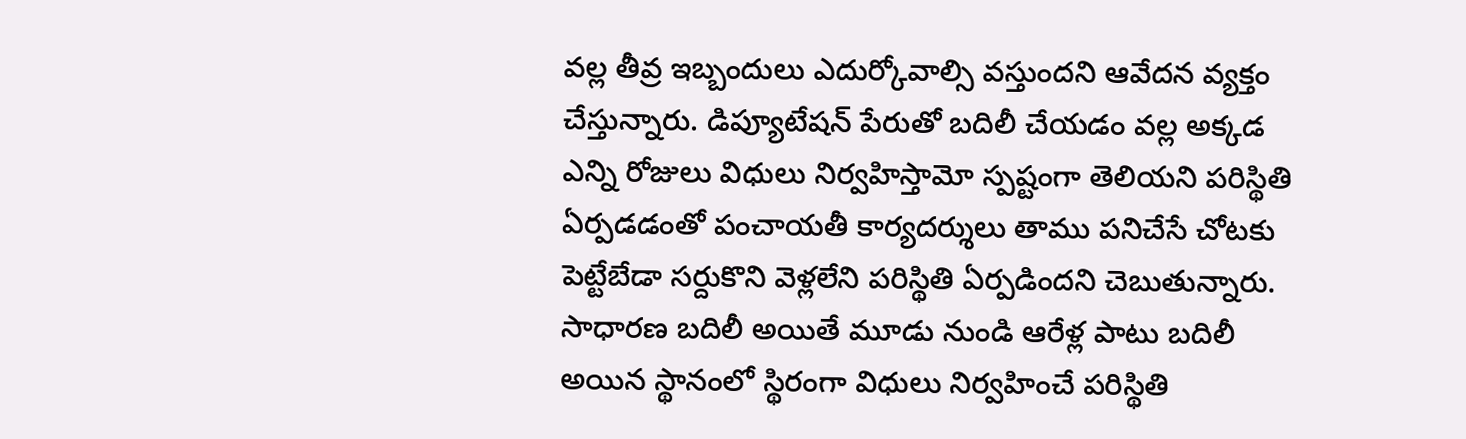వల్ల తీవ్ర ఇబ్బందులు ఎదుర్కోవాల్సి వస్తుందని ఆవేదన వ్యక్తం చేస్తున్నారు. డిప్యూటేషన్ పేరుతో బదిలీ చేయడం వల్ల అక్కడ ఎన్ని రోజులు విధులు నిర్వహిస్తామో స్పష్టంగా తెలియని పరిస్థితి ఏర్పడడంతో పంచాయతీ కార్యదర్శులు తాము పనిచేసే చోటకు పెట్టేబేడా సర్దుకొని వెళ్లలేని పరిస్థితి ఏర్పడిందని చెబుతున్నారు.
సాధారణ బదిలీ అయితే మూడు నుండి ఆరేళ్ల పాటు బదిలీ అయిన స్థానంలో స్థిరంగా విధులు నిర్వహించే పరిస్థితి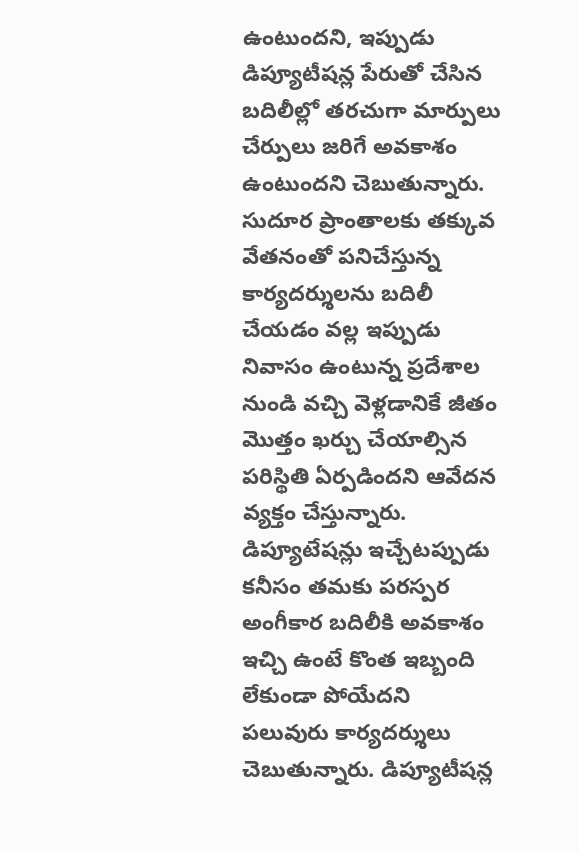ఉంటుందని, ఇప్పుడు డిప్యూటీషన్ల పేరుతో చేసిన బదిలీల్లో తరచుగా మార్పులు చేర్పులు జరిగే అవకాశం ఉంటుందని చెబుతున్నారు. సుదూర ప్రాంతాలకు తక్కువ వేతనంతో పనిచేస్తున్న కార్యదర్శులను బదిలీ చేయడం వల్ల ఇప్పుడు నివాసం ఉంటున్న ప్రదేశాల నుండి వచ్చి వెళ్లడానికే జీతం మొత్తం ఖర్చు చేయాల్సిన పరిస్థితి ఏర్పడిందని ఆవేదన వ్యక్తం చేస్తున్నారు.
డిప్యూటేషన్లు ఇచ్చేటప్పుడు కనీసం తమకు పరస్పర అంగీకార బదిలీకి అవకాశం ఇచ్చి ఉంటే కొంత ఇబ్బంది లేకుండా పోయేదని పలువురు కార్యదర్శులు చెబుతున్నారు. డిప్యూటీషన్ల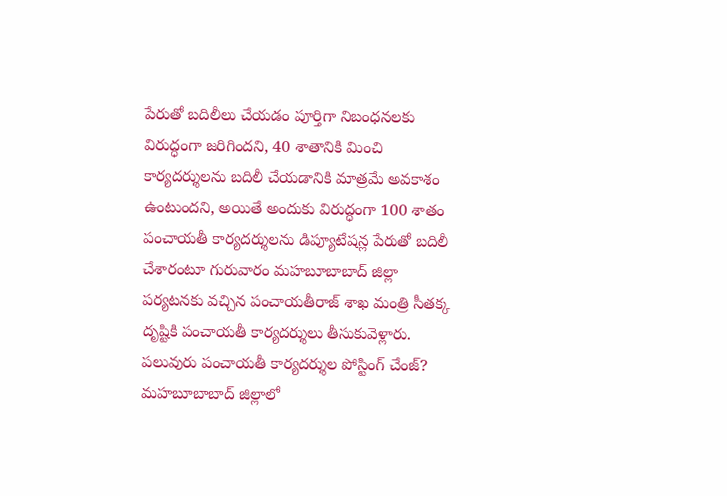పేరుతో బదిలీలు చేయడం పూర్తిగా నిబంధనలకు విరుద్ధంగా జరిగిందని, 40 శాతానికి మించి కార్యదర్శులను బదిలీ చేయడానికి మాత్రమే అవకాశం ఉంటుందని, అయితే అందుకు విరుద్ధంగా 100 శాతం పంచాయతీ కార్యదర్శులను డిప్యూటేషన్ల పేరుతో బదిలీ చేశారంటూ గురువారం మహబూబాబాద్ జిల్లా పర్యటనకు వచ్చిన పంచాయతీరాజ్ శాఖ మంత్రి సీతక్క దృష్టికి పంచాయతీ కార్యదర్శులు తీసుకువెళ్లారు.
పలువురు పంచాయతీ కార్యదర్శుల పోస్టింగ్ చేంజ్?
మహబూబాబాద్ జిల్లాలో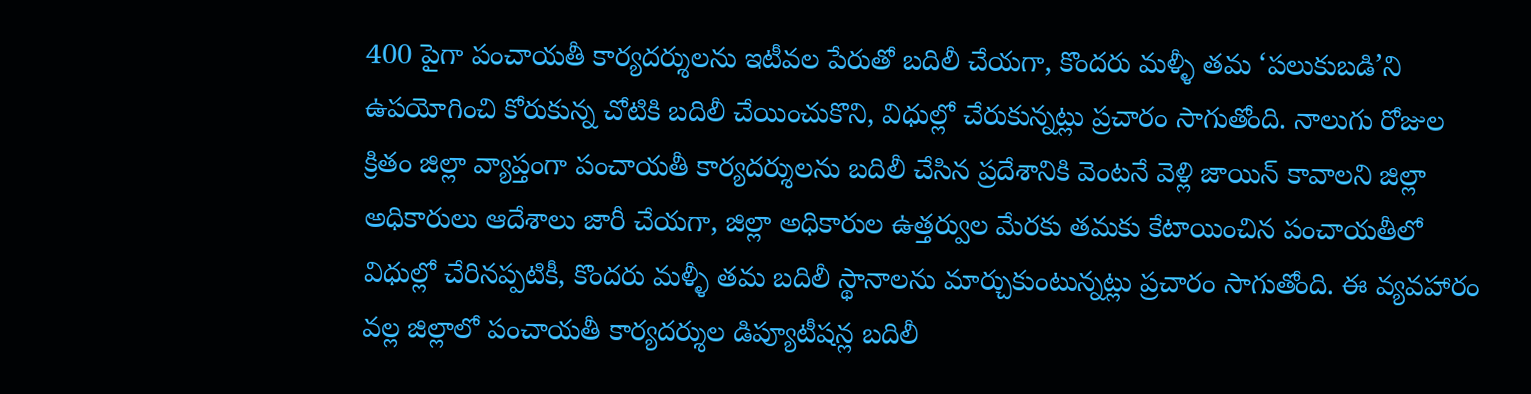400 పైగా పంచాయతీ కార్యదర్శులను ఇటీవల పేరుతో బదిలీ చేయగా, కొందరు మళ్ళీ తమ ‘పలుకుబడి’ని ఉపయోగించి కోరుకున్న చోటికి బదిలీ చేయించుకొని, విధుల్లో చేరుకున్నట్లు ప్రచారం సాగుతోంది. నాలుగు రోజుల క్రితం జిల్లా వ్యాప్తంగా పంచాయతీ కార్యదర్శులను బదిలీ చేసిన ప్రదేశానికి వెంటనే వెళ్లి జాయిన్ కావాలని జిల్లా అధికారులు ఆదేశాలు జారీ చేయగా, జిల్లా అధికారుల ఉత్తర్వుల మేరకు తమకు కేటాయించిన పంచాయతీలో విధుల్లో చేరినప్పటికీ, కొందరు మళ్ళీ తమ బదిలీ స్థానాలను మార్చుకుంటున్నట్లు ప్రచారం సాగుతోంది. ఈ వ్యవహారం వల్ల జిల్లాలో పంచాయతీ కార్యదర్శుల డిప్యూటీషన్ల బదిలీ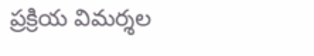ప్రక్రియ విమర్శల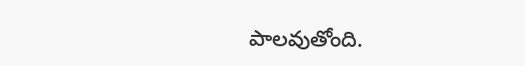పాలవుతోంది.